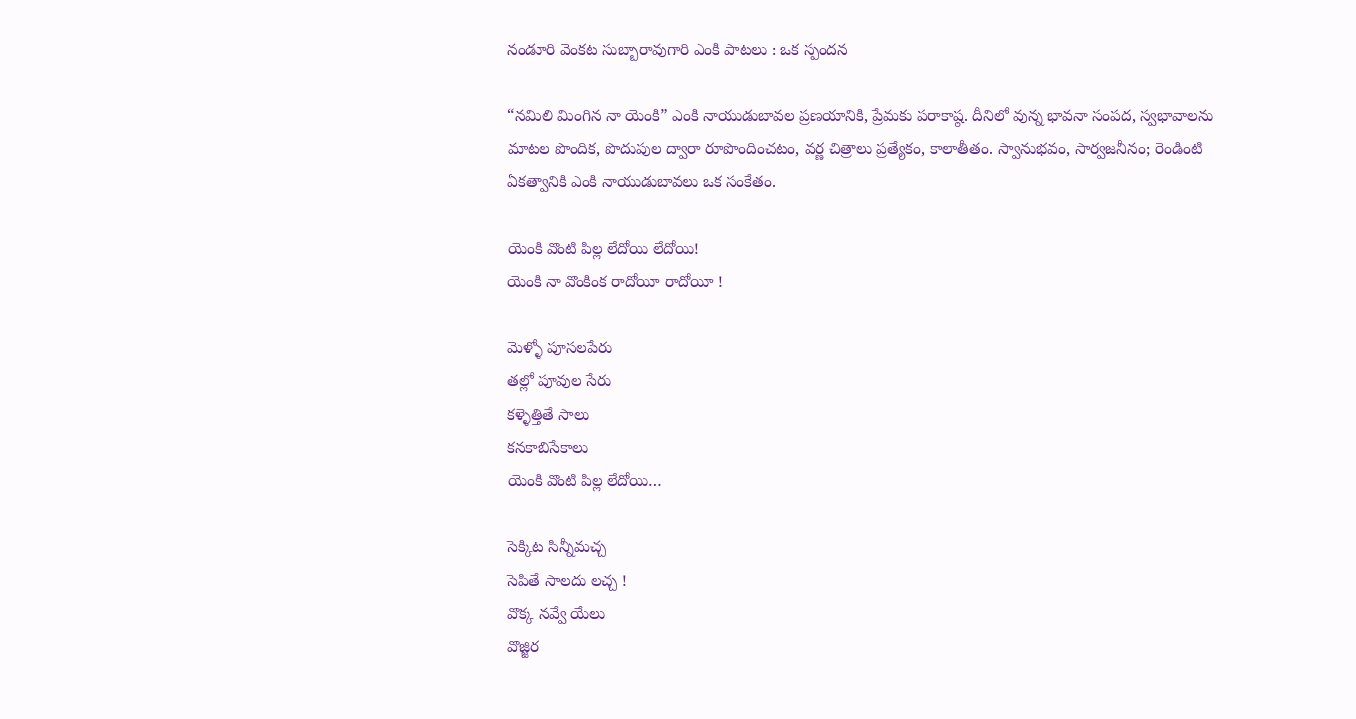నండూరి వెంకట సుబ్బారావుగారి ఎంకి పాటలు : ఒక స్పందన

“నమిలి మింగిన నా యెంకి” ఎంకి నాయుడుబావల ప్రణయానికి, ప్రేమకు పరాకాష్ఠ. దీనిలో వున్న భావనా సంపద, స్వభావాలను మాటల పొందిక, పొదుపుల ద్వారా రూపొందించటం, వర్ణ చిత్రాలు ప్రత్యేకం, కాలాతీతం. స్వానుభవం, సార్వజనీనం; రెండింటి ఏకత్వానికి ఎంకి నాయుడుబావలు ఒక సంకేతం.

యెంకి వొంటి పిల్ల లేదోయి లేదోయి!
యెంకి నా వొంకింక రాదోయీ రాదోయీ !

మెళ్ళో పూసలపేరు
తల్లో పూవుల సేరు
కళ్ళెత్తితే సాలు
కనకాబిసేకాలు
యెంకి వొంటి పిల్ల లేదోయి…

సెక్కిట సిన్నీమచ్చ
సెపితే సాలదు లచ్చ !
వొక్క నవ్వే యేలు
వొజ్జిర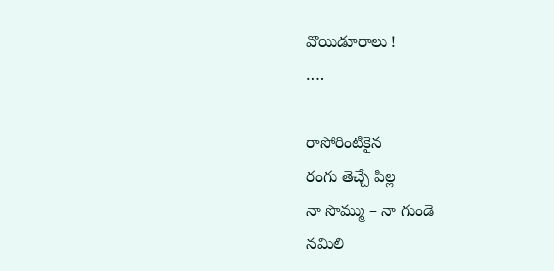వొయిడూరాలు !
….

రాసోరింటికైన
రంగు తెచ్చే పిల్ల
నా సొమ్ము – నా గుండె
నమిలి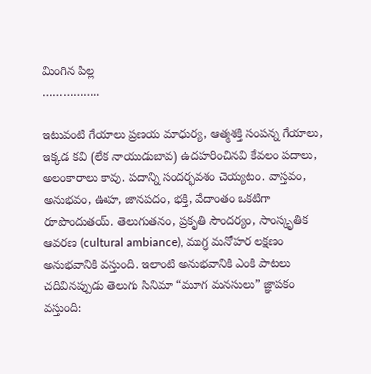మింగిన పిల్ల
……………..

ఇటువంటి గేయాలు ప్రణయ మాధుర్య, ఆత్మశక్తి సంపన్న గేయాలు, ఇక్కడ కవి (లేక నాయుడుబావ) ఉదహరించినవి కేవలం పదాలు, అలంకారాలు కావు. పదాన్ని సందర్భవశం చెయ్యటం. వాస్తవం, అనుభవం, ఊహ, జానపదం, భక్తి, వేదాంతం ఒకటిగా రూపొందుతయ్. తెలుగుతనం, ప్రకృతి సౌందర్యం, సాంస్కృతిక ఆవరణ (cultural ambiance), ముగ్ధ మనోహర లక్షణం అనుభవానికి వస్తుంది. ఇలాంటి అనుభవానికి ఎంకి పాటలు చదివినప్పుడు తెలుగు సినిమా “మూగ మనసులు” జ్ఞాపకం వస్తుంది: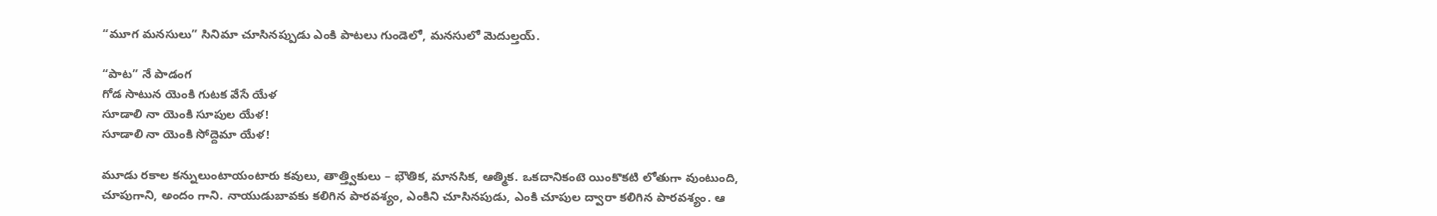“మూగ మనసులు” సినిమా చూసినప్పుడు ఎంకి పాటలు గుండెలో, మనసులో మెదుల్తయ్.

“పాట” నే పాడంగ
గోడ సాటున యెంకి గుటక వేసే యేళ
సూడాలి నా యెంకి సూపుల యేళ!
సూడాలి నా యెంకి సోద్దెమా యేళ!

మూడు రకాల కన్నులుంటాయంటారు కవులు, తాత్త్వికులు – భౌతిక, మానసిక, ఆత్మిక. ఒకదానికంటె యింకొకటి లోతుగా వుంటుంది, చూపుగాని, అందం గాని. నాయుడుబావకు కలిగిన పారవశ్యం, ఎంకిని చూసినపుడు, ఎంకి చూపుల ద్వారా కలిగిన పారవశ్యం. ఆ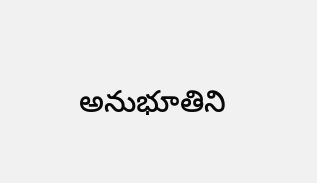అనుభూతిని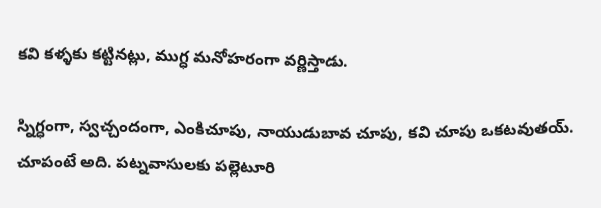కవి కళ్ళకు కట్టినట్లు, ముగ్ధ మనోహరంగా వర్ణిస్తాడు.

స్నిగ్ధంగా, స్వచ్చందంగా, ఎంకిచూపు, నాయుడుబావ చూపు, కవి చూపు ఒకటవుతయ్. చూపంటే అది. పట్నవాసులకు పల్లెటూరి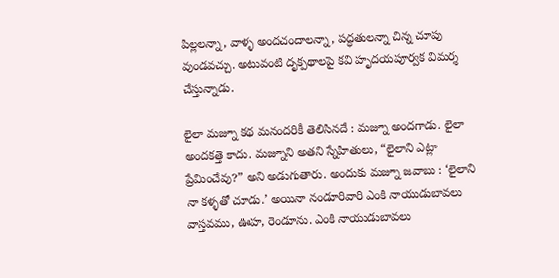పిల్లలన్నా, వాళ్ళ అందచందాలన్నా, పద్ధతులన్నా చిన్న చూపు వుండవచ్చు. అటువంటి దృక్పథాలపై కవి హృదయపూర్వక విమర్శ చేస్తున్నాడు.

లైలా మజ్నూ కథ మనందరికీ తెలిసినదే : మజ్నూ అందగాడు. లైలా అందకత్తె కాదు. మజ్నూని అతని స్నేహితులు, “లైలాని ఎట్లా ప్రేమించేవు?” అని అడుగుతారు. అందుకు మజ్నూ జవాబు : ‘లైలాని నా కళ్ళతో చూడు.’ అయినా నండూరివారి ఎంకి నాయుడుబావలు వాస్తవము, ఊహ, రెండూను. ఎంకి నాయుడుబావలు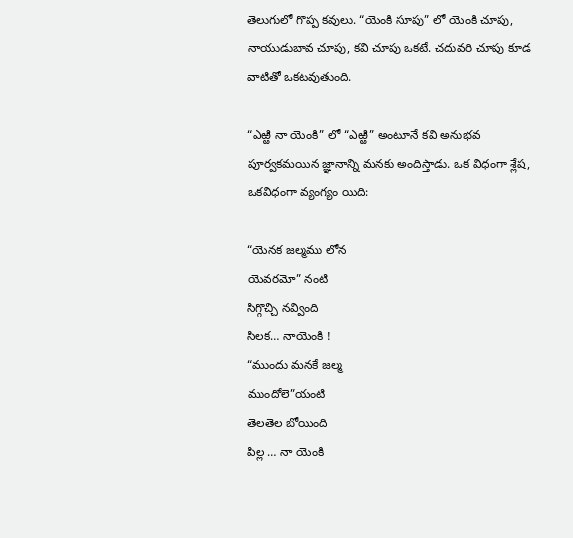తెలుగులో గొప్ప కవులు. “యెంకి సూపు” లో యెంకి చూపు, నాయుడుబావ చూపు, కవి చూపు ఒకటే. చదువరి చూపు కూడ వాటితో ఒకటవుతుంది.

“ఎఱ్ఱి నా యెంకి” లో “ఎఱ్ఱి” అంటూనే కవి అనుభవ పూర్వకమయిన జ్ఞానాన్ని మనకు అందిస్తాడు. ఒక విధంగా శ్లేష, ఒకవిధంగా వ్యంగ్యం యిది:

“యెనక జల్మము లోన
యెవరమో” నంటి
సిగ్గొచ్చి నవ్వింది
సిలక… నాయెంకి !
“ముందు మనకే జల్మ
ముందోలె”యంటి
తెలతెల బోయింది
పిల్ల … నా యెంకి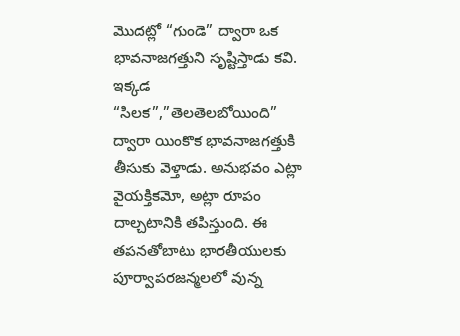మొదట్లో “గుండె” ద్వారా ఒక భావనాజగత్తుని సృష్టిస్తాడు కవి. ఇక్కడ “సిలక”,”తెలతెలబోయింది” ద్వారా యింకొక భావనాజగత్తుకి తీసుకు వెళ్తాడు. అనుభవం ఎట్లా వైయక్తికమో, అట్లా రూపం దాల్చటానికి తపిస్తుంది. ఈ తపనతోబాటు భారతీయులకు పూర్వాపరజన్మలలో వున్న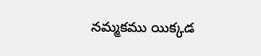నమ్మకము యిక్కడ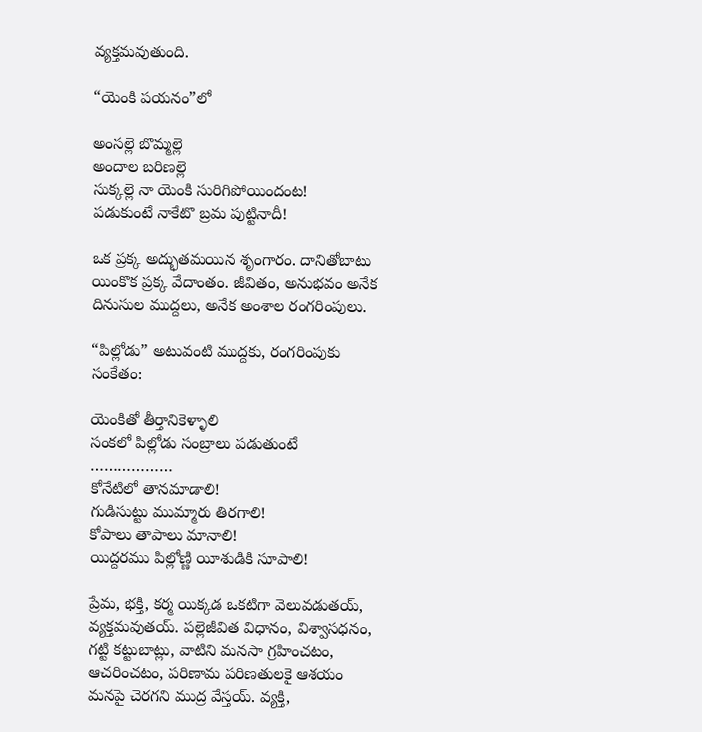వ్యక్తమవుతుంది.

“యెంకి పయనం”లో

అంసల్లె బొమ్మల్లె
అందాల బరిణల్లె
సుక్కల్లె నా యెంకి సురిగిపోయిందంట!
పడుకుంటే నాకేటొ బ్రమ పుట్టినాదీ!

ఒక ప్రక్క అద్భుతమయిన శృంగారం. దానితోబాటు యింకొక ప్రక్క వేదాంతం. జీవితం, అనుభవం అనేక దినుసుల ముద్దలు, అనేక అంశాల రంగరింపులు.

“పిల్లోడు” అటువంటి ముద్దకు, రంగరింపుకు సంకేతం:

యెంకితో తీర్తానికెళ్ళాలి
సంకలో పిల్లోడు సంబ్రాలు పడుతుంటే
………………
కోనేటిలో తానమాడాలి!
గుడిసుట్టు ముమ్మారు తిరగాలి!
కోపాలు తాపాలు మానాలి!
యిద్దరము పిల్లోణ్ణి యీశుడికి సూపాలి!

ప్రేమ, భక్తి, కర్మ యిక్కడ ఒకటిగా వెలువడుతయ్, వ్యక్తమవుతయ్. పల్లెజీవిత విధానం, విశ్వాసధనం, గట్టి కట్టుబాట్లు, వాటిని మనసా గ్రహించటం, ఆచరించటం, పరిణామ పరిణతులకై ఆశయం మనపై చెరగని ముద్ర వేస్తయ్. వ్యక్తి,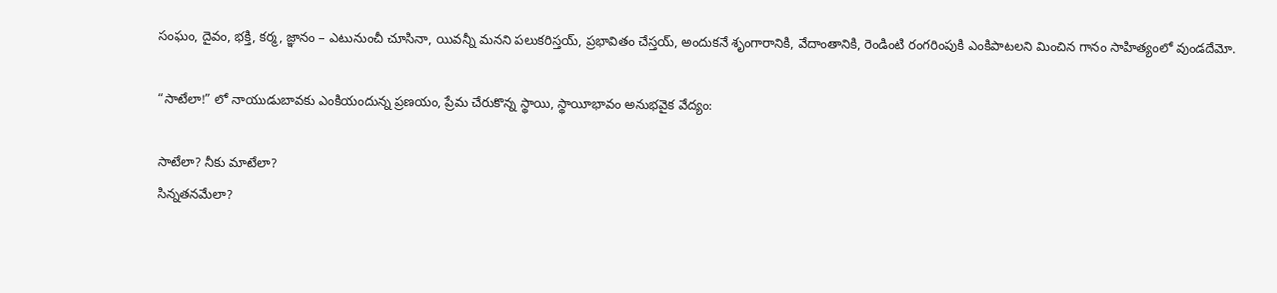సంఘం, దైవం, భక్తి, కర్మ, జ్ఞానం – ఎటునుంచీ చూసినా, యివన్నీ మనని పలుకరిస్తయ్, ప్రభావితం చేస్తయ్, అందుకనే శృంగారానికి, వేదాంతానికి, రెండింటి రంగరింపుకి ఎంకిపాటలని మించిన గానం సాహిత్యంలో వుండదేమో.

“సాటేలా!” లో నాయుడుబావకు ఎంకియందున్న ప్రణయం, ప్రేమ చేరుకొన్న స్థాయి, స్థాయీభావం అనుభవైక వేద్యం:

సాటేలా? నీకు మాటేలా?
సిన్నతనమేలా?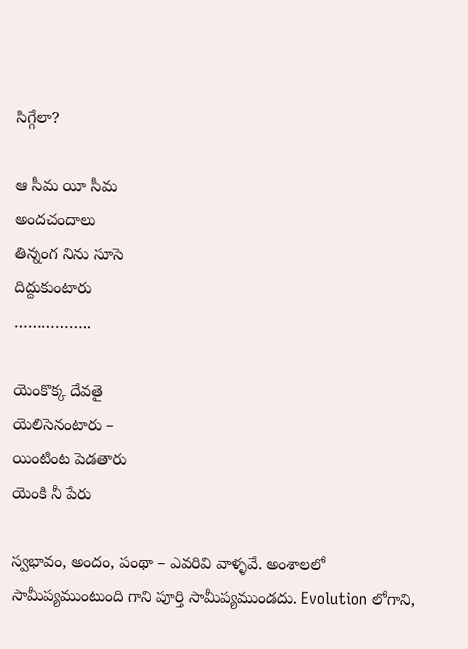సిగ్గేలా?

ఆ సీమ యీ సీమ
అందచందాలు
తిన్నంగ నిను సూసె
దిద్దుకుంటారు
……………..

యెంకొక్క దేవతై
యెలిసెనంటారు –
యింటింట పెడతారు
యెంకి నీ పేరు

స్వభావం, అందం, పంథా – ఎవరివి వాళ్ళవే. అంశాలలో సామీప్యముంటుంది గాని పూర్తి సామీప్యముండదు. Evolution లోగాని,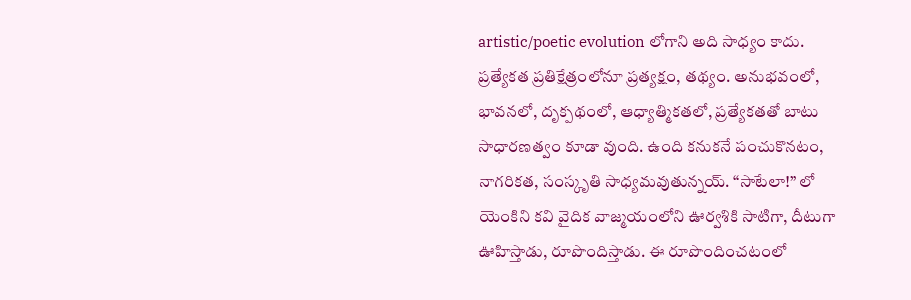artistic/poetic evolution లోగాని అది సాధ్యం కాదు. ప్రత్యేకత ప్రతిక్షేత్రంలోనూ ప్రత్యక్షం, తథ్యం. అనుభవంలో, భావనలో, దృక్పథంలో, ఆధ్యాత్మికతలో, ప్రత్యేకతతో బాటు సాధారణత్వం కూడా వుంది. ఉంది కనుకనే పంచుకొనటం, నాగరికత, సంస్కృతి సాధ్యమవుతున్నయ్. “సాటేలా!” లో యెంకిని కవి వైదిక వాజ్మయంలోని ఊర్వశికి సాటిగా, దీటుగా ఊహిస్తాడు, రూపొందిస్తాడు. ఈ రూపొందించటంలో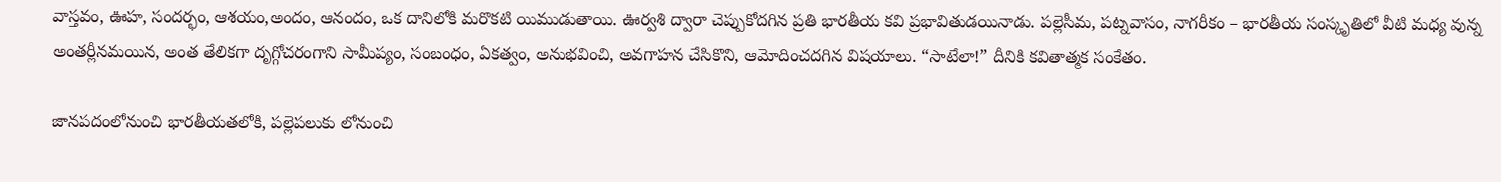వాస్తవం, ఊహ, సందర్భం, ఆశయం,అందం, ఆనందం, ఒక దానిలోకి మరొకటి యిముడుతాయి. ఊర్వశి ద్వారా చెప్పుకోదగిన ప్రతి భారతీయ కవి ప్రభావితుడయినాడు. పల్లెసీమ, పట్నవాసం, నాగరీకం – భారతీయ సంస్కృతిలో వీటి మధ్య వున్న అంతర్లీనమయిన, అంత తేలికగా దృగ్గోచరంగాని సామీప్యం, సంబంధం, ఏకత్వం, అనుభవించి, అవగాహన చేసికొని, ఆమోదించదగిన విషయాలు. “సాటేలా!” దీనికి కవితాత్మక సంకేతం.

జానపదంలోనుంచి భారతీయతలోకి, పల్లెపలుకు లోనుంచి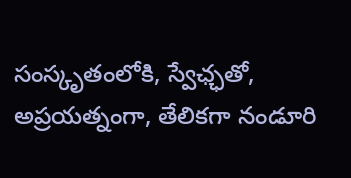సంస్కృతంలోకి, స్వేఛ్ఛతో, అప్రయత్నంగా, తేలికగా నండూరి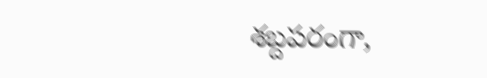శబ్దపరంగా,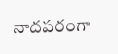నాదపరంగా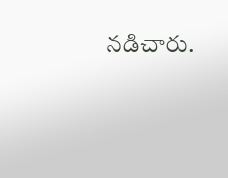నడిచారు.